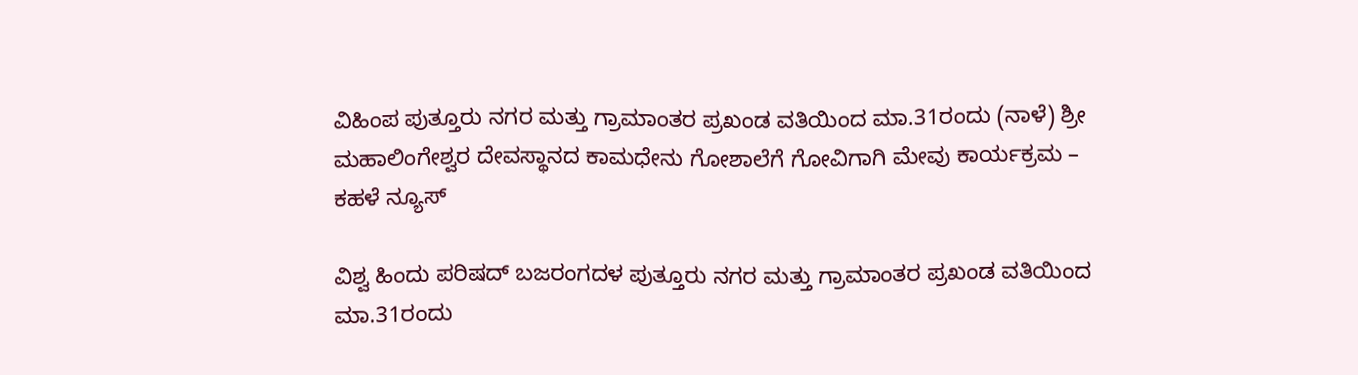ವಿಹಿಂಪ ಪುತ್ತೂರು ನಗರ ಮತ್ತು ಗ್ರಾಮಾಂತರ ಪ್ರಖಂಡ ವತಿಯಿಂದ ಮಾ.31ರಂದು (ನಾಳೆ) ಶ್ರೀ ಮಹಾಲಿಂಗೇಶ್ವರ ದೇವಸ್ಥಾನದ ಕಾಮಧೇನು ಗೋಶಾಲೆಗೆ ಗೋವಿಗಾಗಿ ಮೇವು ಕಾರ್ಯಕ್ರಮ – ಕಹಳೆ ನ್ಯೂಸ್

ವಿಶ್ವ ಹಿಂದು ಪರಿಷದ್ ಬಜರಂಗದಳ ಪುತ್ತೂರು ನಗರ ಮತ್ತು ಗ್ರಾಮಾಂತರ ಪ್ರಖಂಡ ವತಿಯಿಂದ ಮಾ.31ರಂದು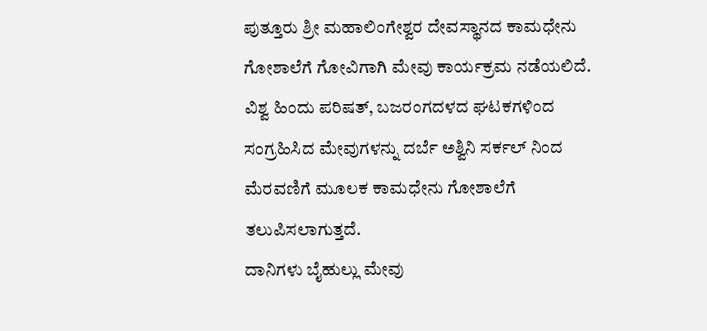ಪುತ್ತೂರು ಶ್ರೀ ಮಹಾಲಿಂಗೇಶ್ವರ ದೇವಸ್ಥಾನದ ಕಾಮಧೇನು ಗೋಶಾಲೆಗೆ ಗೋವಿಗಾಗಿ ಮೇವು ಕಾರ್ಯಕ್ರಮ ನಡೆಯಲಿದೆ.
ವಿಶ್ವ ಹಿಂದು ಪರಿಷತ್, ಬಜರಂಗದಳದ ಘಟಕಗಳಿಂದ ಸಂಗ್ರಹಿಸಿದ ಮೇವುಗಳನ್ನು ದರ್ಬೆ ಅಶ್ವಿನಿ ಸರ್ಕಲ್ ನಿಂದ ಮೆರವಣಿಗೆ ಮೂಲಕ ಕಾಮಧೇನು ಗೋಶಾಲೆಗೆ ತಲುಪಿಸಲಾಗುತ್ತದೆ.
ದಾನಿಗಳು ಬೈಹುಲ್ಲು ಮೇವು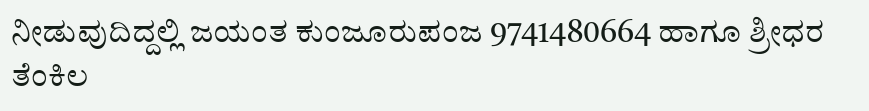ನೀಡುವುದಿದ್ದಲ್ಲಿ ಜಯಂತ ಕುಂಜೂರುಪಂಜ 9741480664 ಹಾಗೂ ಶ್ರೀಧರ ತೆಂಕಿಲ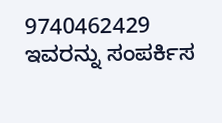9740462429 ಇವರನ್ನು ಸಂಪರ್ಕಿಸ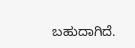ಬಹುದಾಗಿದೆ.